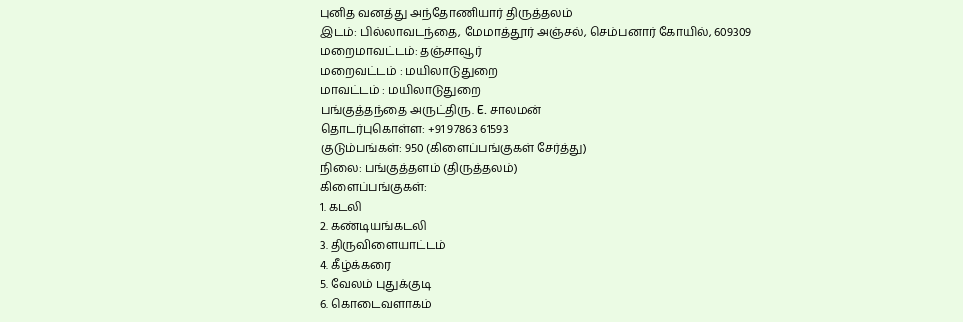புனித வனத்து அந்தோணியார் திருத்தலம்
இடம்: பில்லாவடந்தை, மேமாத்தூர் அஞ்சல், செம்பனார் கோயில், 609309
மறைமாவட்டம்: தஞ்சாவூர்
மறைவட்டம் : மயிலாடுதுறை
மாவட்டம் : மயிலாடுதுறை
பங்குத்தந்தை அருட்திரு. E. சாலமன்
தொடர்புகொள்ள: +91 97863 61593
குடும்பங்கள்: 950 (கிளைப்பங்குகள் சேர்த்து)
நிலை: பங்குத்தளம் (திருத்தலம்)
கிளைப்பங்குகள்:
1. கடலி
2. கண்டியங்கடலி
3. திருவிளையாட்டம்
4. கீழ்க்கரை
5. வேலம் புதுக்குடி
6. கொடைவளாகம்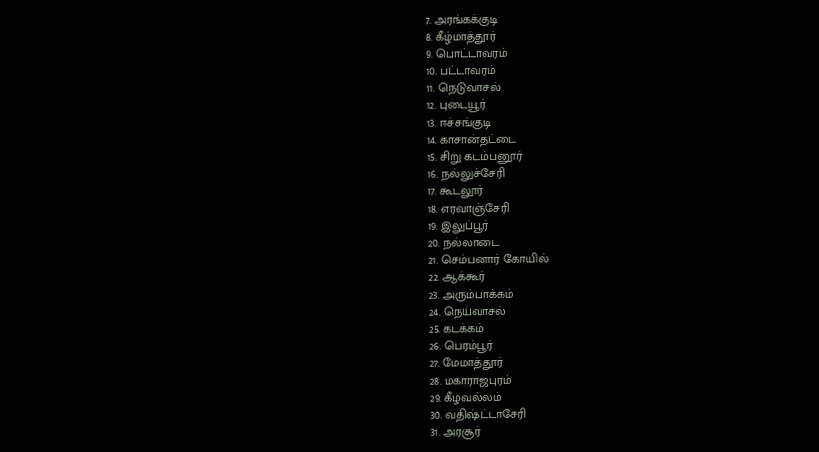7. அரங்கக்குடி
8. கீழ்மாத்தூர்
9. பொட்டாவரம்
10. பட்டாவரம்
11. நெடுவாசல்
12. புடையூர்
13. ஈச்சங்குடி
14. காசான்தட்டை
15. சிறு கடம்பனூர்
16. நல்லுச்சேரி
17. கூடலூர்
18. எரவாஞ்சேரி
19. இலுப்பூர்
20. நல்லாடை
21. செம்பனார் கோயில்
22. ஆக்கூர்
23. அரும்பாக்கம்
24. நெய்வாசல்
25. கடக்கம்
26. பெரம்பூர்
27. மேமாத்தூர்
28. மகாராஜபுரம்
29. கீழவல்லம்
30. வதிஷ்ட்டாசேரி
31. அரசூர்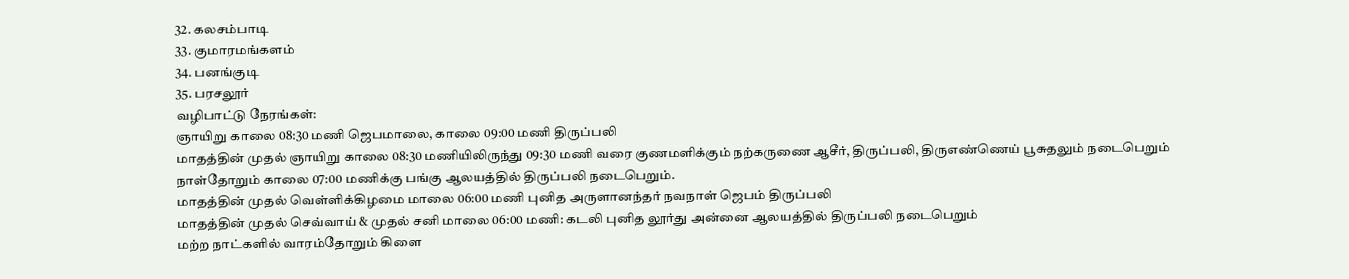32. கலசம்பாடி
33. குமாரமங்களம்
34. பனங்குடி
35. பரசலூர்
வழிபாட்டு நேரங்கள்:
ஞாயிறு காலை 08:30 மணி ஜெபமாலை, காலை 09:00 மணி திருப்பலி
மாதத்தின் முதல் ஞாயிறு காலை 08:30 மணியிலிருந்து 09:30 மணி வரை குணமளிக்கும் நற்கருணை ஆசீர், திருப்பலி, திருஎண்ணெய் பூசுதலும் நடைபெறும்
நாள்தோறும் காலை 07:00 மணிக்கு பங்கு ஆலயத்தில் திருப்பலி நடைபெறும்.
மாதத்தின் முதல் வெள்ளிக்கிழமை மாலை 06:00 மணி புனித அருளானந்தர் நவநாள் ஜெபம் திருப்பலி
மாதத்தின் முதல் செவ்வாய் & முதல் சனி மாலை 06:00 மணி: கடலி புனித லூர்து அன்னை ஆலயத்தில் திருப்பலி நடைபெறும்
மற்ற நாட்களில் வாரம்தோறும் கிளை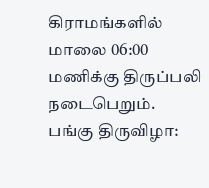கிராமங்களில் மாலை 06:00 மணிக்கு திருப்பலி நடைபெறும்.
பங்கு திருவிழா: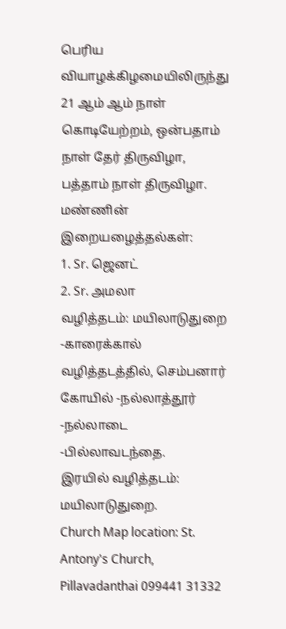பெரிய வியாழக்கிழமையிலிருந்து 21 ஆம் ஆம் நாள் கொடியேற்றம், ஒன்பதாம் நாள் தேர் திருவிழா, பத்தாம் நாள் திருவிழா.
மண்ணின் இறையழைத்தல்கள்:
1. Sr. ஜெனட்
2. Sr. அமலா
வழித்தடம்: மயிலாடுதுறை -காரைக்கால் வழித்தடத்தில், செம்பனார் கோயில் -நல்லாத்தூர் -நல்லாடை -பில்லாவடந்தை.
இரயில் வழித்தடம்: மயிலாடுதுறை.
Church Map location: St. Antony's Church, Pillavadanthai 099441 31332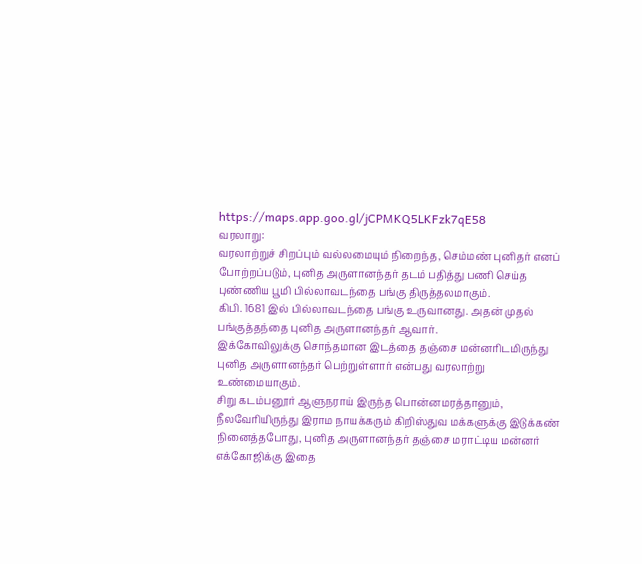https://maps.app.goo.gl/jCPMKQ5LKFzk7qE58
வரலாறு:
வரலாற்றுச் சிறப்பும் வல்லமையும் நிறைந்த, செம்மண் புனிதர் எனப் போற்றப்படும், புனித அருளானந்தர் தடம் பதித்து பணி செய்த புண்ணிய பூமி பில்லாவடந்தை பங்கு திருத்தலமாகும்.
கிபி. 1681 இல் பில்லாவடந்தை பங்கு உருவானது. அதன் முதல் பங்குத்தந்தை புனித அருளானந்தர் ஆவார்.
இக்கோவிலுக்கு சொந்தமான இடத்தை தஞ்சை மன்னரிடமிருந்து புனித அருளானந்தர் பெற்றுள்ளார் என்பது வரலாற்று உண்மையாகும்.
சிறு கடம்பனூர் ஆளுநராய் இருந்த பொன்னமரத்தானும், நீலவேரியிருந்து இராம நாயக்கரும் கிறிஸ்துவ மக்களுக்கு இடுக்கண் நினைத்தபோது, புனித அருளானந்தர் தஞ்சை மராட்டிய மன்னர் எக்கோஜிக்கு இதை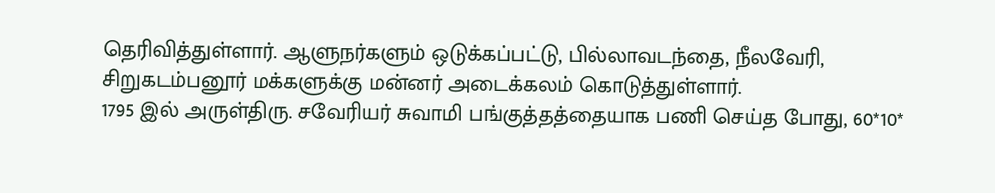தெரிவித்துள்ளார். ஆளுநர்களும் ஒடுக்கப்பட்டு, பில்லாவடந்தை, நீலவேரி, சிறுகடம்பனூர் மக்களுக்கு மன்னர் அடைக்கலம் கொடுத்துள்ளார்.
1795 இல் அருள்திரு. சவேரியர் சுவாமி பங்குத்தத்தையாக பணி செய்த போது, 60*10*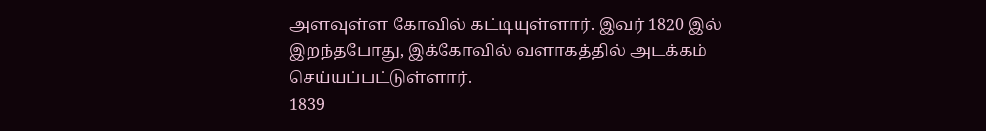அளவுள்ள கோவில் கட்டியுள்ளார். இவர் 1820 இல் இறந்தபோது, இக்கோவில் வளாகத்தில் அடக்கம் செய்யப்பட்டுள்ளார்.
1839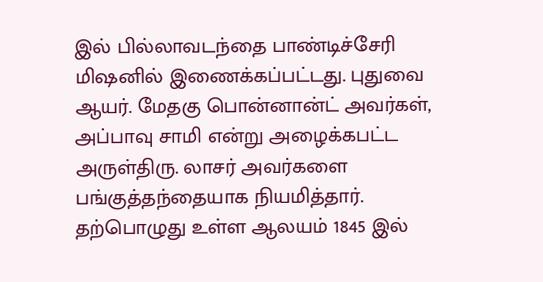இல் பில்லாவடந்தை பாண்டிச்சேரி மிஷனில் இணைக்கப்பட்டது. புதுவை ஆயர். மேதகு பொன்னான்ட் அவர்கள், அப்பாவு சாமி என்று அழைக்கபட்ட அருள்திரு. லாசர் அவர்களை பங்குத்தந்தையாக நியமித்தார்.
தற்பொழுது உள்ள ஆலயம் 1845 இல்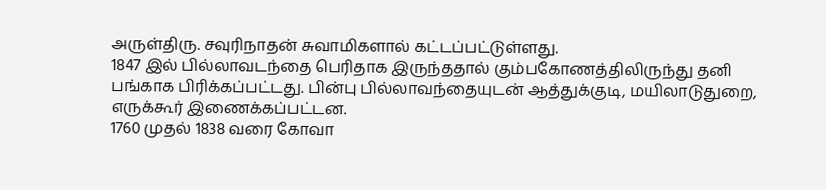அருள்திரு. சவுரிநாதன் சுவாமிகளால் கட்டப்பட்டுள்ளது.
1847 இல் பில்லாவடந்தை பெரிதாக இருந்ததால் கும்பகோணத்திலிருந்து தனி பங்காக பிரிக்கப்பட்டது. பின்பு பில்லாவந்தையுடன் ஆத்துக்குடி, மயிலாடுதுறை, எருக்கூர் இணைக்கப்பட்டன.
1760 முதல் 1838 வரை கோவா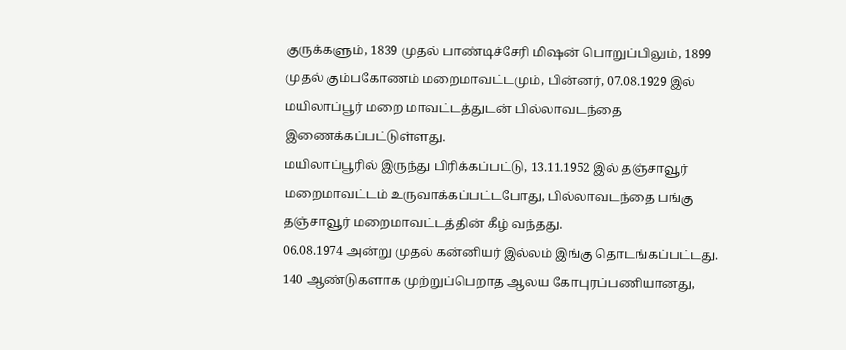குருக்களும், 1839 முதல் பாண்டிச்சேரி மிஷன் பொறுப்பிலும், 1899 முதல் கும்பகோணம் மறைமாவட்டமும், பின்னர், 07.08.1929 இல் மயிலாப்பூர் மறை மாவட்டத்துடன் பில்லாவடந்தை இணைக்கப்பட்டுள்ளது.
மயிலாப்பூரில் இருந்து பிரிக்கப்பட்டு, 13.11.1952 இல் தஞ்சாவூர் மறைமாவட்டம் உருவாக்கப்பட்டபோது, பில்லாவடந்தை பங்கு தஞ்சாவூர் மறைமாவட்டத்தின் கீழ் வந்தது.
06.08.1974 அன்று முதல் கன்னியர் இல்லம் இங்கு தொடங்கப்பட்டது.
140 ஆண்டுகளாக முற்றுப்பெறாத ஆலய கோபுரப்பணியானது,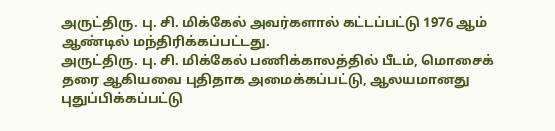அருட்திரு. பு. சி. மிக்கேல் அவர்களால் கட்டப்பட்டு 1976 ஆம் ஆண்டில் மந்திரிக்கப்பட்டது.
அருட்திரு. பு. சி. மிக்கேல் பணிக்காலத்தில் பீடம், மொசைக் தரை ஆகியவை புதிதாக அமைக்கப்பட்டு, ஆலயமானது புதுப்பிக்கப்பட்டு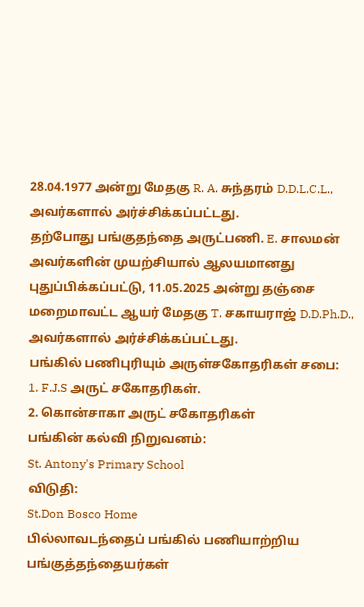28.04.1977 அன்று மேதகு R. A. சுந்தரம் D.D.L.C.L., அவர்களால் அர்ச்சிக்கப்பட்டது.
தற்போது பங்குதந்தை அருட்பணி. E. சாலமன் அவர்களின் முயற்சியால் ஆலயமானது புதுப்பிக்கப்பட்டு, 11.05.2025 அன்று தஞ்சை மறைமாவட்ட ஆயர் மேதகு T. சகாயராஜ் D.D.Ph.D., அவர்களால் அர்ச்சிக்கப்பட்டது.
பங்கில் பணிபுரியும் அருள்சகோதரிகள் சபை:
1. F.J.S அருட் சகோதரிகள்.
2. கொன்சாகா அருட் சகோதரிகள்
பங்கின் கல்வி நிறுவனம்:
St. Antony's Primary School
விடுதி:
St.Don Bosco Home
பில்லாவடந்தைப் பங்கில் பணியாற்றிய பங்குத்தந்தையர்கள்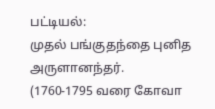பட்டியல்:
முதல் பங்குதந்தை புனித அருளானந்தர்.
(1760-1795 வரை கோவா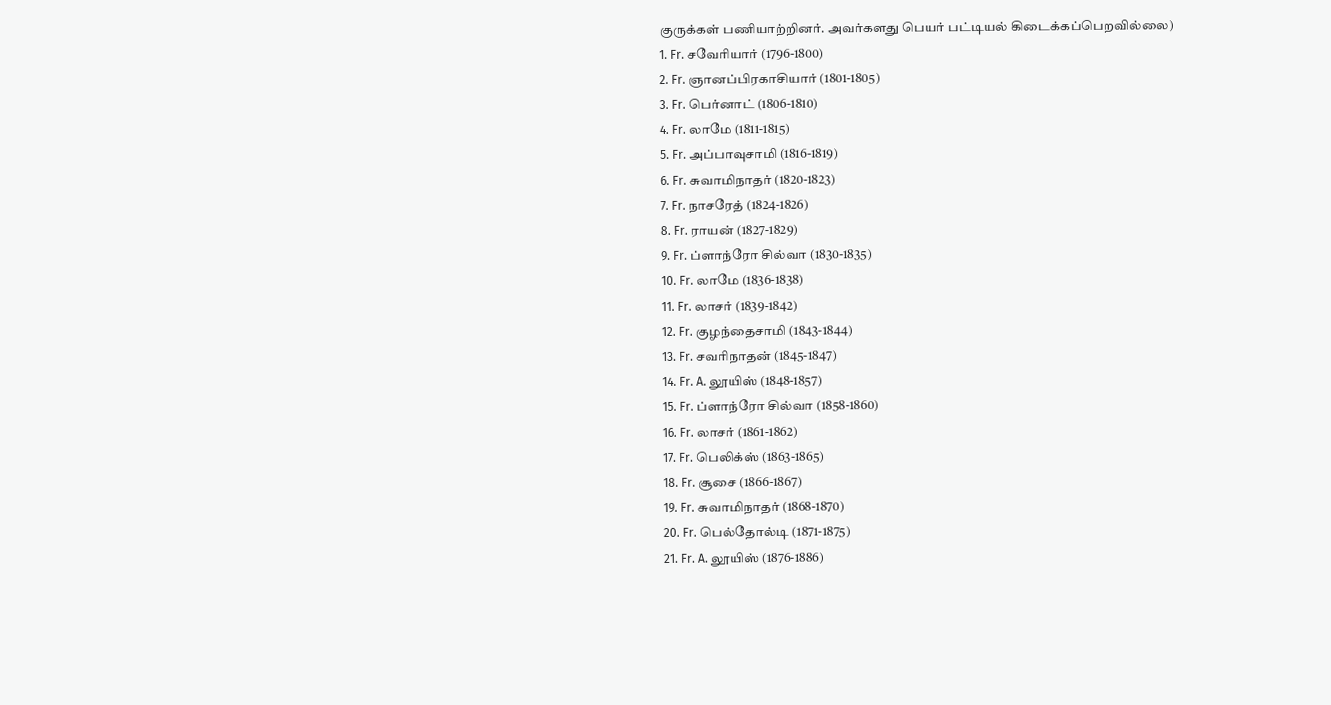குருக்கள் பணியாற்றினர். அவர்களது பெயர் பட்டியல் கிடைக்கப்பெறவில்லை)
1. Fr. சவேரியார் (1796-1800)
2. Fr. ஞானப்பிரகாசியார் (1801-1805)
3. Fr. பெர்னாட் (1806-1810)
4. Fr. லாமே (1811-1815)
5. Fr. அப்பாவுசாமி (1816-1819)
6. Fr. சுவாமிநாதர் (1820-1823)
7. Fr. நாசரேத் (1824-1826)
8. Fr. ராயன் (1827-1829)
9. Fr. ப்ளாந்ரோ சில்வா (1830-1835)
10. Fr. லாமே (1836-1838)
11. Fr. லாசர் (1839-1842)
12. Fr. குழந்தைசாமி (1843-1844)
13. Fr. சவரிநாதன் (1845-1847)
14. Fr. A. லூயிஸ் (1848-1857)
15. Fr. ப்ளாந்ரோ சில்வா (1858-1860)
16. Fr. லாசர் (1861-1862)
17. Fr. பெலிக்ஸ் (1863-1865)
18. Fr. சூசை (1866-1867)
19. Fr. சுவாமிநாதர் (1868-1870)
20. Fr. பெல்தோல்டி (1871-1875)
21. Fr. A. லூயிஸ் (1876-1886)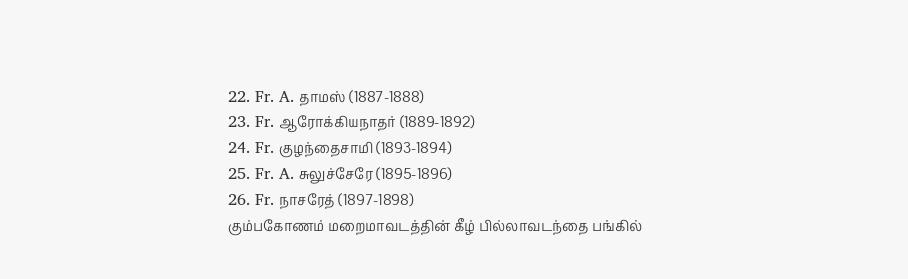22. Fr. A. தாமஸ் (1887-1888)
23. Fr. ஆரோக்கியநாதர் (1889-1892)
24. Fr. குழந்தைசாமி (1893-1894)
25. Fr. A. சுலுச்சேரே (1895-1896)
26. Fr. நாசரேத் (1897-1898)
கும்பகோணம் மறைமாவடத்தின் கீழ் பில்லாவடந்தை பங்கில்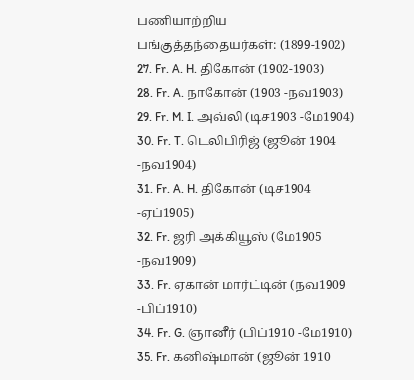பணியாற்றிய பங்குத்தந்தையர்கள்: (1899-1902)
27. Fr. A. H. திகோன் (1902-1903)
28. Fr. A. நாகோன் (1903 -நவ1903)
29. Fr. M. I. அவ்லி (டிச1903 -மே1904)
30. Fr. T. டெலிபிரிஜ் (ஜூன் 1904 -நவ1904)
31. Fr. A. H. திகோன் (டிச1904 -ஏப்1905)
32. Fr. ஜரி அக்கியூஸ் (மே1905 -நவ1909)
33. Fr. ஏகான் மார்ட்டின் (நவ1909 -பிப்1910)
34. Fr. G. ஞானீர் (பிப்1910 -மே1910)
35. Fr. கனிஷ்மான் (ஜூன் 1910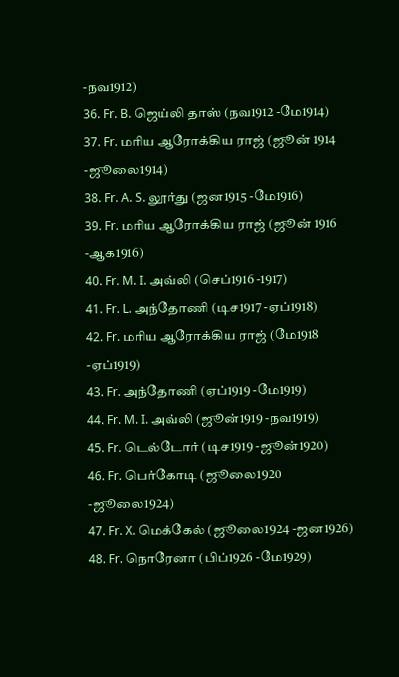-நவ1912)
36. Fr. B. ஜெய்லி தாஸ் (நவ1912 -மே1914)
37. Fr. மரிய ஆரோக்கிய ராஜ் (ஜூன் 1914 -ஜூலை1914)
38. Fr. A. S. லூர்து (ஜன1915 -மே1916)
39. Fr. மரிய ஆரோக்கிய ராஜ் (ஜூன் 1916 -ஆக1916)
40. Fr. M. I. அவ்லி (செப்1916 -1917)
41. Fr. L. அந்தோணி (டிச1917 -ஏப்1918)
42. Fr. மரிய ஆரோக்கிய ராஜ் (மே1918 -ஏப்1919)
43. Fr. அந்தோணி (ஏப்1919 -மே1919)
44. Fr. M. I. அவ்லி (ஜூன்1919 -நவ1919)
45. Fr. டெல்டோர் (டிச1919 -ஜூன்1920)
46. Fr. பெர்கோடி (ஜூலை1920 -ஜூலை1924)
47. Fr. X. மெக்கேல் (ஜூலை1924 -ஜன1926)
48. Fr. நொரேனா (பிப்1926 -மே1929)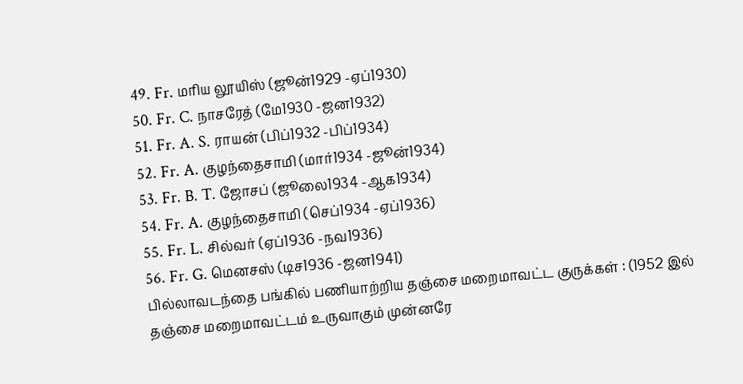49. Fr. மரிய லூயிஸ் (ஜூன்1929 -ஏப்1930)
50. Fr. C. நாசரேத் (மே1930 -ஜன1932)
51. Fr. A. S. ராயன் (பிப்1932 -பிப்1934)
52. Fr. A. குழந்தைசாமி (மார்1934 -ஜூன்1934)
53. Fr. B. T. ஜோசப் (ஜூலை1934 -ஆக1934)
54. Fr. A. குழந்தைசாமி (செப்1934 -ஏப்1936)
55. Fr. L. சில்வர் (ஏப்1936 -நவ1936)
56. Fr. G. மெனசஸ் (டிச1936 -ஜன1941)
பில்லாவடந்தை பங்கில் பணியாற்றிய தஞ்சை மறைமாவட்ட குருக்கள் : (1952 இல் தஞ்சை மறைமாவட்டம் உருவாகும் முன்னரே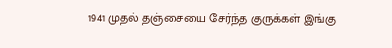1941 முதல் தஞ்சையை சேர்ந்த குருக்கள் இங்கு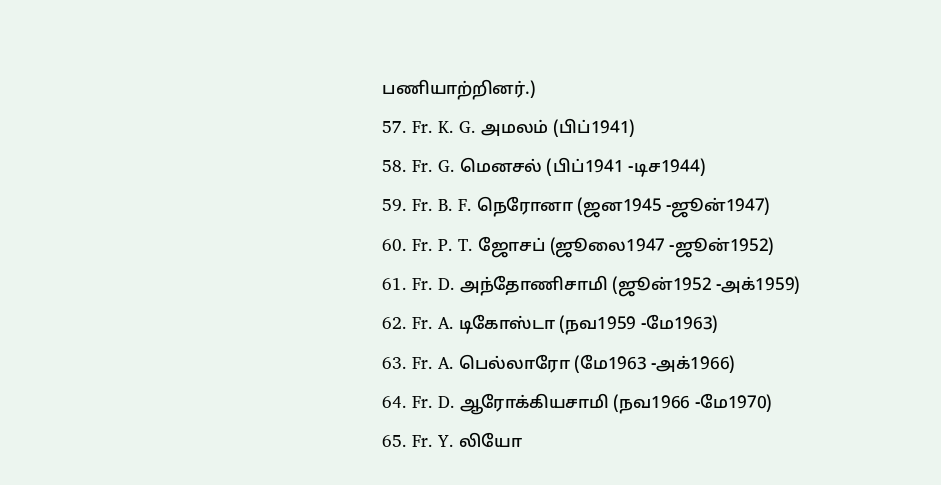பணியாற்றினர்.)
57. Fr. K. G. அமலம் (பிப்1941)
58. Fr. G. மெனசல் (பிப்1941 -டிச1944)
59. Fr. B. F. நெரோனா (ஜன1945 -ஜூன்1947)
60. Fr. P. T. ஜோசப் (ஜூலை1947 -ஜூன்1952)
61. Fr. D. அந்தோணிசாமி (ஜூன்1952 -அக்1959)
62. Fr. A. டிகோஸ்டா (நவ1959 -மே1963)
63. Fr. A. பெல்லாரோ (மே1963 -அக்1966)
64. Fr. D. ஆரோக்கியசாமி (நவ1966 -மே1970)
65. Fr. Y. லியோ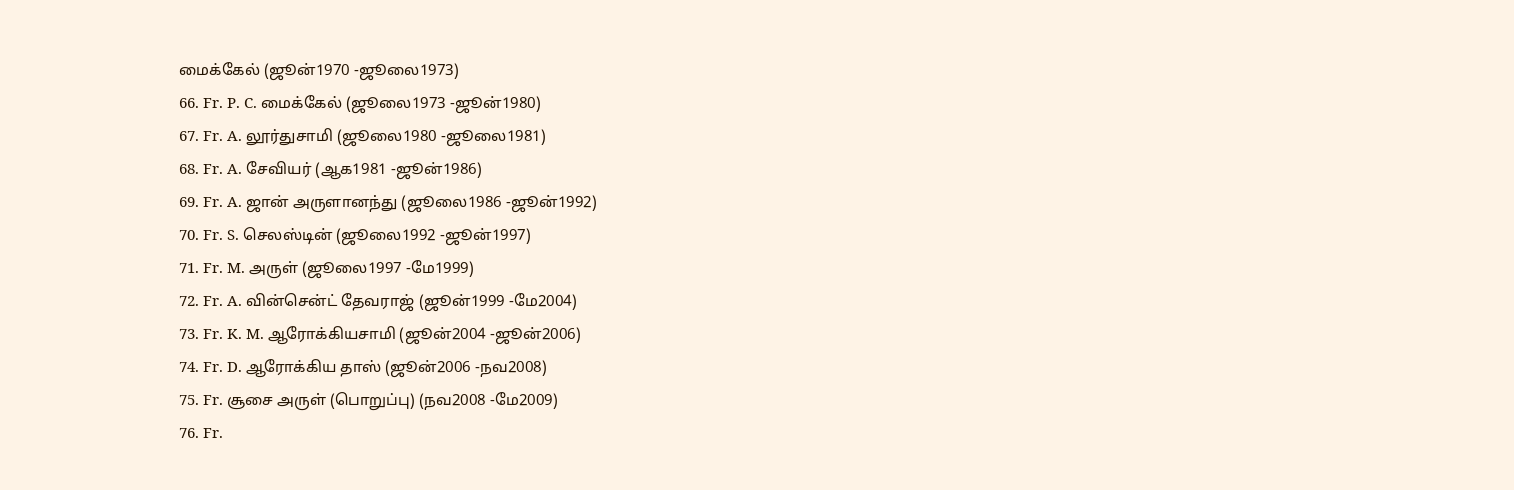மைக்கேல் (ஜூன்1970 -ஜூலை1973)
66. Fr. P. C. மைக்கேல் (ஜூலை1973 -ஜூன்1980)
67. Fr. A. லூர்துசாமி (ஜூலை1980 -ஜூலை1981)
68. Fr. A. சேவியர் (ஆக1981 -ஜூன்1986)
69. Fr. A. ஜான் அருளானந்து (ஜூலை1986 -ஜூன்1992)
70. Fr. S. செலஸ்டின் (ஜூலை1992 -ஜூன்1997)
71. Fr. M. அருள் (ஜூலை1997 -மே1999)
72. Fr. A. வின்சென்ட் தேவராஜ் (ஜூன்1999 -மே2004)
73. Fr. K. M. ஆரோக்கியசாமி (ஜூன்2004 -ஜூன்2006)
74. Fr. D. ஆரோக்கிய தாஸ் (ஜூன்2006 -நவ2008)
75. Fr. சூசை அருள் (பொறுப்பு) (நவ2008 -மே2009)
76. Fr.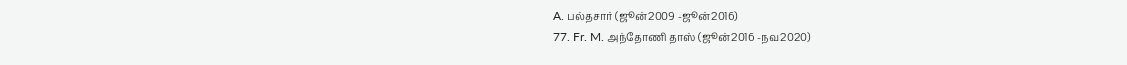A. பல்தசார் (ஜூன்2009 -ஜூன்2016)
77. Fr. M. அந்தோணி தாஸ் (ஜூன்2016 -நவ2020)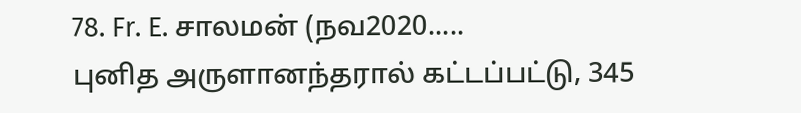78. Fr. E. சாலமன் (நவ2020.....
புனித அருளானந்தரால் கட்டப்பட்டு, 345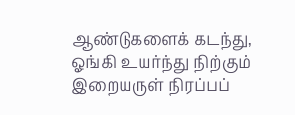ஆண்டுகளைக் கடந்து, ஓங்கி உயர்ந்து நிற்கும் இறையருள் நிரப்பப்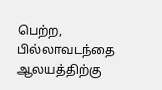பெற்ற, பில்லாவடந்தை ஆலயத்திற்கு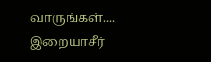வாருங்கள்.... இறையாசீர்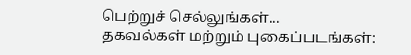பெற்றுச் செல்லுங்கள்...
தகவல்கள் மற்றும் புகைப்படங்கள்: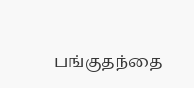பங்குதந்தை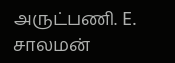அருட்பணி. E. சாலமன்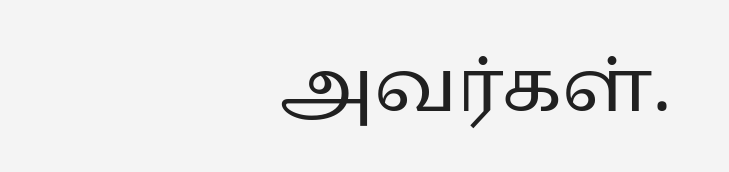அவர்கள்.